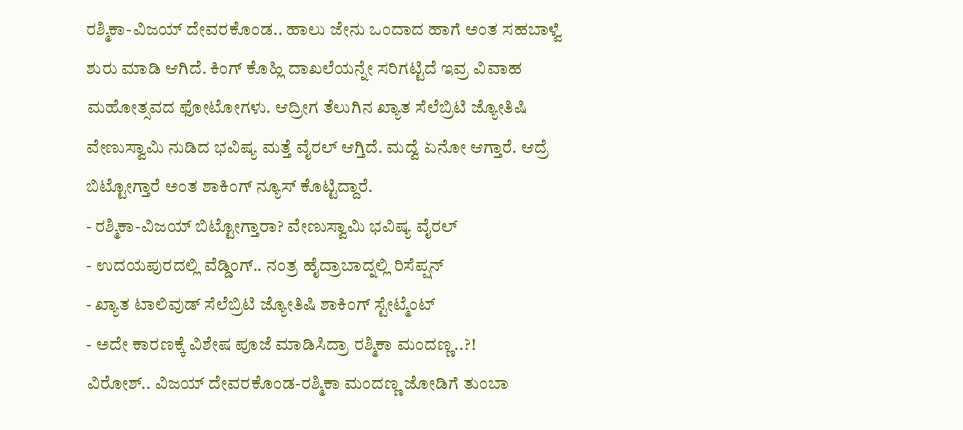ರಶ್ಮಿಕಾ-ವಿಜಯ್ ದೇವರಕೊಂಡ.. ಹಾಲು ಜೇನು ಒಂದಾದ ಹಾಗೆ ಅಂತ ಸಹಬಾಳ್ವೆ ಶುರು ಮಾಡಿ ಆಗಿದೆ. ಕಿಂಗ್ ಕೊಹ್ಲಿ ದಾಖಲೆಯನ್ನೇ ಸರಿಗಟ್ಟಿದೆ ಇವ್ರ ವಿವಾಹ ಮಹೋತ್ಸವದ ಫೋಟೋಗಳು. ಆದ್ರೀಗ ತೆಲುಗಿನ ಖ್ಯಾತ ಸೆಲೆಬ್ರಿಟಿ ಜ್ಯೋತಿಷಿ ವೇಣುಸ್ವಾಮಿ ನುಡಿದ ಭವಿಷ್ಯ ಮತ್ತೆ ವೈರಲ್ ಆಗ್ತಿದೆ. ಮದ್ವೆ ಏನೋ ಆಗ್ತಾರೆ. ಆದ್ರೆ ಬಿಟ್ಟೋಗ್ತಾರೆ ಅಂತ ಶಾಕಿಂಗ್ ನ್ಯೂಸ್ ಕೊಟ್ಟಿದ್ದಾರೆ.
- ರಶ್ಮಿಕಾ-ವಿಜಯ್ ಬಿಟ್ಟೋಗ್ತಾರಾ? ವೇಣುಸ್ವಾಮಿ ಭವಿಷ್ಯ ವೈರಲ್
- ಉದಯಪುರದಲ್ಲಿ ವೆಡ್ಡಿಂಗ್.. ನಂತ್ರ ಹೈದ್ರಾಬಾದ್ನಲ್ಲಿ ರಿಸೆಪ್ಷನ್
- ಖ್ಯಾತ ಟಾಲಿವುಡ್ ಸೆಲೆಬ್ರಿಟಿ ಜ್ಯೋತಿಷಿ ಶಾಕಿಂಗ್ ಸ್ಟೇಟ್ಮೆಂಟ್
- ಅದೇ ಕಾರಣಕ್ಕೆ ವಿಶೇಷ ಪೂಜೆ ಮಾಡಿಸಿದ್ರಾ ರಶ್ಮಿಕಾ ಮಂದಣ್ಣ..?!
ವಿರೋಶ್.. ವಿಜಯ್ ದೇವರಕೊಂಡ-ರಶ್ಮಿಕಾ ಮಂದಣ್ಣ ಜೋಡಿಗೆ ತುಂಬಾ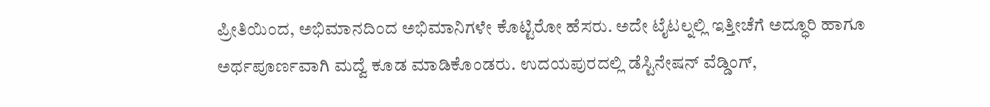ಪ್ರೀತಿಯಿಂದ, ಅಭಿಮಾನದಿಂದ ಅಭಿಮಾನಿಗಳೇ ಕೊಟ್ಟಿರೋ ಹೆಸರು. ಅದೇ ಟೈಟಲ್ನಲ್ಲಿ ಇತ್ತೀಚೆಗೆ ಅದ್ಧೂರಿ ಹಾಗೂ ಅರ್ಥಪೂರ್ಣವಾಗಿ ಮದ್ವೆ ಕೂಡ ಮಾಡಿಕೊಂಡರು. ಉದಯಪುರದಲ್ಲಿ ಡೆಸ್ಟಿನೇಷನ್ ವೆಡ್ಡಿಂಗ್,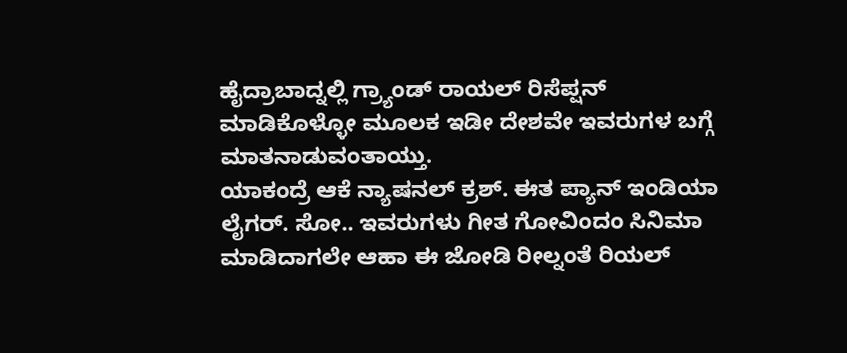ಹೈದ್ರಾಬಾದ್ನಲ್ಲಿ ಗ್ರ್ಯಾಂಡ್ ರಾಯಲ್ ರಿಸೆಪ್ಷನ್ ಮಾಡಿಕೊಳ್ಳೋ ಮೂಲಕ ಇಡೀ ದೇಶವೇ ಇವರುಗಳ ಬಗ್ಗೆ ಮಾತನಾಡುವಂತಾಯ್ತು.
ಯಾಕಂದ್ರೆ ಆಕೆ ನ್ಯಾಷನಲ್ ಕ್ರಶ್. ಈತ ಪ್ಯಾನ್ ಇಂಡಿಯಾ ಲೈಗರ್. ಸೋ.. ಇವರುಗಳು ಗೀತ ಗೋವಿಂದಂ ಸಿನಿಮಾ ಮಾಡಿದಾಗಲೇ ಆಹಾ ಈ ಜೋಡಿ ರೀಲ್ನಂತೆ ರಿಯಲ್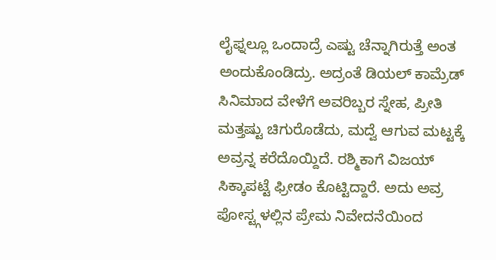ಲೈಫ್ನಲ್ಲೂ ಒಂದಾದ್ರೆ ಎಷ್ಟು ಚೆನ್ನಾಗಿರುತ್ತೆ ಅಂತ ಅಂದುಕೊಂಡಿದ್ರು. ಅದ್ರಂತೆ ಡಿಯಲ್ ಕಾಮ್ರೆಡ್ ಸಿನಿಮಾದ ವೇಳೆಗೆ ಅವರಿಬ್ಬರ ಸ್ನೇಹ, ಪ್ರೀತಿ ಮತ್ತಷ್ಟು ಚಿಗುರೊಡೆದು, ಮದ್ವೆ ಆಗುವ ಮಟ್ಟಕ್ಕೆ ಅವ್ರನ್ನ ಕರೆದೊಯ್ದಿದೆ. ರಶ್ಮಿಕಾಗೆ ವಿಜಯ್ ಸಿಕ್ಕಾಪಟ್ಟೆ ಫ್ರೀಡಂ ಕೊಟ್ಟಿದ್ದಾರೆ. ಅದು ಅವ್ರ ಪೋಸ್ಟ್ಗಳಲ್ಲಿನ ಪ್ರೇಮ ನಿವೇದನೆಯಿಂದ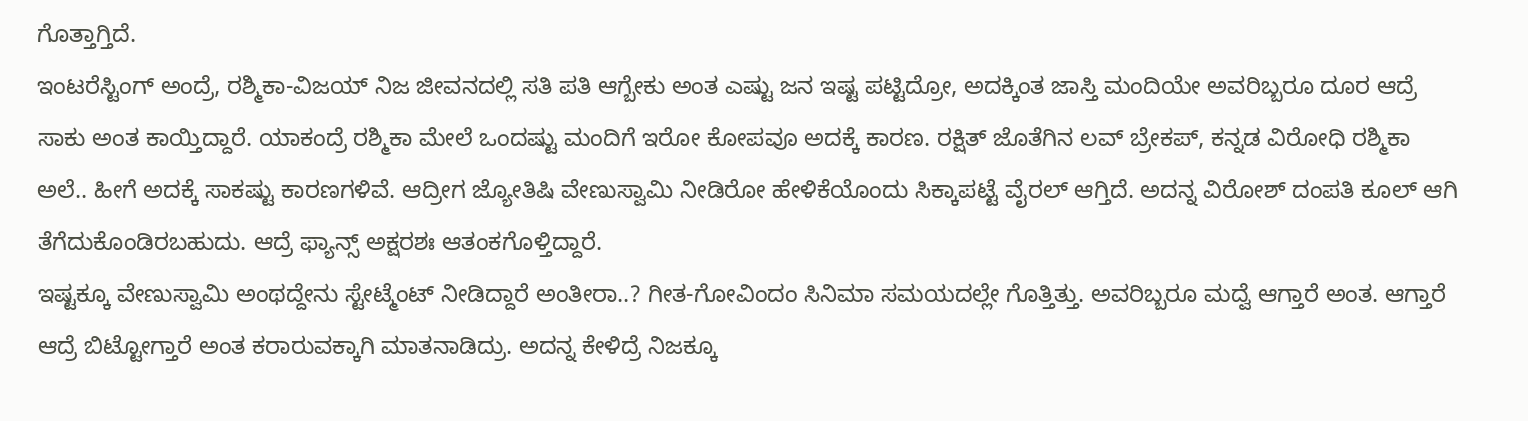ಗೊತ್ತಾಗ್ತಿದೆ.
ಇಂಟರೆಸ್ಟಿಂಗ್ ಅಂದ್ರೆ, ರಶ್ಮಿಕಾ-ವಿಜಯ್ ನಿಜ ಜೀವನದಲ್ಲಿ ಸತಿ ಪತಿ ಆಗ್ಬೇಕು ಅಂತ ಎಷ್ಟು ಜನ ಇಷ್ಟ ಪಟ್ಟಿದ್ರೋ, ಅದಕ್ಕಿಂತ ಜಾಸ್ತಿ ಮಂದಿಯೇ ಅವರಿಬ್ಬರೂ ದೂರ ಆದ್ರೆ ಸಾಕು ಅಂತ ಕಾಯ್ತಿದ್ದಾರೆ. ಯಾಕಂದ್ರೆ ರಶ್ಮಿಕಾ ಮೇಲೆ ಒಂದಷ್ಟು ಮಂದಿಗೆ ಇರೋ ಕೋಪವೂ ಅದಕ್ಕೆ ಕಾರಣ. ರಕ್ಷಿತ್ ಜೊತೆಗಿನ ಲವ್ ಬ್ರೇಕಪ್, ಕನ್ನಡ ವಿರೋಧಿ ರಶ್ಮಿಕಾ ಅಲೆ.. ಹೀಗೆ ಅದಕ್ಕೆ ಸಾಕಷ್ಟು ಕಾರಣಗಳಿವೆ. ಆದ್ರೀಗ ಜ್ಯೋತಿಷಿ ವೇಣುಸ್ವಾಮಿ ನೀಡಿರೋ ಹೇಳಿಕೆಯೊಂದು ಸಿಕ್ಕಾಪಟ್ಟೆ ವೈರಲ್ ಆಗ್ತಿದೆ. ಅದನ್ನ ವಿರೋಶ್ ದಂಪತಿ ಕೂಲ್ ಆಗಿ ತೆಗೆದುಕೊಂಡಿರಬಹುದು. ಆದ್ರೆ ಫ್ಯಾನ್ಸ್ ಅಕ್ಷರಶಃ ಆತಂಕಗೊಳ್ತಿದ್ದಾರೆ.
ಇಷ್ಟಕ್ಕೂ ವೇಣುಸ್ವಾಮಿ ಅಂಥದ್ದೇನು ಸ್ಟೇಟ್ಮೆಂಟ್ ನೀಡಿದ್ದಾರೆ ಅಂತೀರಾ..? ಗೀತ-ಗೋವಿಂದಂ ಸಿನಿಮಾ ಸಮಯದಲ್ಲೇ ಗೊತ್ತಿತ್ತು. ಅವರಿಬ್ಬರೂ ಮದ್ವೆ ಆಗ್ತಾರೆ ಅಂತ. ಆಗ್ತಾರೆ ಆದ್ರೆ ಬಿಟ್ಟೋಗ್ತಾರೆ ಅಂತ ಕರಾರುವಕ್ಕಾಗಿ ಮಾತನಾಡಿದ್ರು. ಅದನ್ನ ಕೇಳಿದ್ರೆ ನಿಜಕ್ಕೂ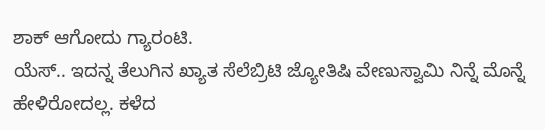ಶಾಕ್ ಆಗೋದು ಗ್ಯಾರಂಟಿ.
ಯೆಸ್.. ಇದನ್ನ ತೆಲುಗಿನ ಖ್ಯಾತ ಸೆಲೆಬ್ರಿಟಿ ಜ್ಯೋತಿಷಿ ವೇಣುಸ್ವಾಮಿ ನಿನ್ನೆ ಮೊನ್ನೆ ಹೇಳಿರೋದಲ್ಲ. ಕಳೆದ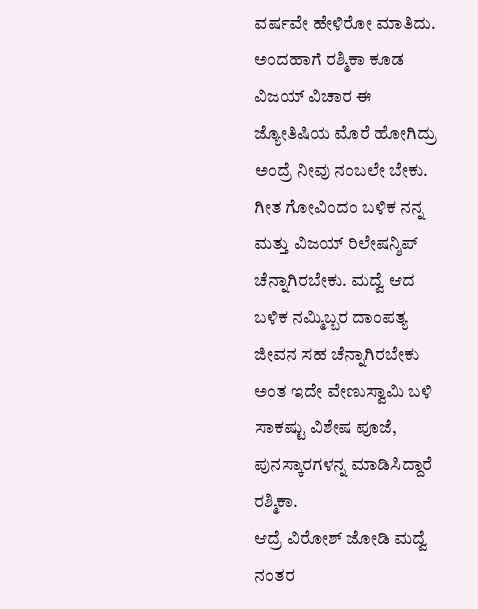ವರ್ಷವೇ ಹೇಳಿರೋ ಮಾತಿದು. ಅಂದಹಾಗೆ ರಶ್ಮಿಕಾ ಕೂಡ ವಿಜಯ್ ವಿಚಾರ ಈ ಜ್ಯೋತಿಷಿಯ ಮೊರೆ ಹೋಗಿದ್ರು ಅಂದ್ರೆ ನೀವು ನಂಬಲೇ ಬೇಕು. ಗೀತ ಗೋವಿಂದಂ ಬಳಿಕ ನನ್ನ ಮತ್ತು ವಿಜಯ್ ರಿಲೇಷನ್ಶಿಪ್ ಚೆನ್ನಾಗಿರಬೇಕು. ಮದ್ವೆ ಆದ ಬಳಿಕ ನಮ್ಮಿಬ್ಬರ ದಾಂಪತ್ಯ ಜೀವನ ಸಹ ಚೆನ್ನಾಗಿರಬೇಕು ಅಂತ ಇದೇ ವೇಣುಸ್ವಾಮಿ ಬಳಿ ಸಾಕಷ್ಟು ವಿಶೇಷ ಪೂಜೆ, ಪುನಸ್ಕಾರಗಳನ್ನ ಮಾಡಿಸಿದ್ದಾರೆ ರಶ್ಮಿಕಾ.
ಆದ್ರೆ ವಿರೋಶ್ ಜೋಡಿ ಮದ್ವೆ ನಂತರ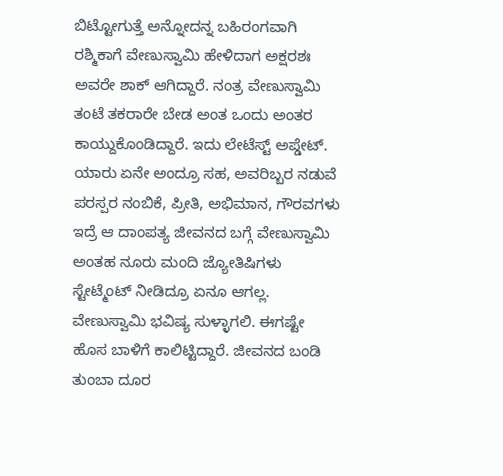ಬಿಟ್ಟೋಗುತ್ತೆ ಅನ್ನೋದನ್ನ ಬಹಿರಂಗವಾಗಿ ರಶ್ಮಿಕಾಗೆ ವೇಣುಸ್ವಾಮಿ ಹೇಳಿದಾಗ ಅಕ್ಷರಶಃ ಅವರೇ ಶಾಕ್ ಆಗಿದ್ದಾರೆ. ನಂತ್ರ ವೇಣುಸ್ವಾಮಿ ತಂಟೆ ತಕರಾರೇ ಬೇಡ ಅಂತ ಒಂದು ಅಂತರ ಕಾಯ್ದುಕೊಂಡಿದ್ದಾರೆ. ಇದು ಲೇಟೆಸ್ಟ್ ಅಪ್ಡೇಟ್.
ಯಾರು ಏನೇ ಅಂದ್ರೂ ಸಹ, ಅವರಿಬ್ಬರ ನಡುವೆ ಪರಸ್ಪರ ನಂಬಿಕೆ, ಪ್ರೀತಿ, ಅಭಿಮಾನ, ಗೌರವಗಳು ಇದ್ರೆ ಆ ದಾಂಪತ್ಯ ಜೀವನದ ಬಗ್ಗೆ ವೇಣುಸ್ವಾಮಿ ಅಂತಹ ನೂರು ಮಂದಿ ಜ್ಯೋತಿಷಿಗಳು ಸ್ಟೇಟ್ಮೆಂಟ್ ನೀಡಿದ್ರೂ ಏನೂ ಆಗಲ್ಲ. ವೇಣುಸ್ವಾಮಿ ಭವಿಷ್ಯ ಸುಳ್ಳಾಗಲಿ. ಈಗಷ್ಟೇ ಹೊಸ ಬಾಳಿಗೆ ಕಾಲಿಟ್ಟಿದ್ದಾರೆ. ಜೀವನದ ಬಂಡಿ ತುಂಬಾ ದೂರ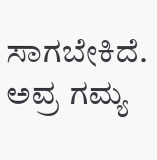ಸಾಗಬೇಕಿದೆ. ಅವ್ರ ಗಮ್ಯ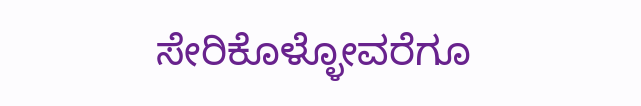ಸೇರಿಕೊಳ್ಳೋವರೆಗೂ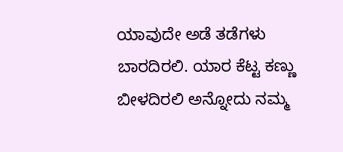ಯಾವುದೇ ಅಡೆ ತಡೆಗಳು ಬಾರದಿರಲಿ. ಯಾರ ಕೆಟ್ಟ ಕಣ್ಣು ಬೀಳದಿರಲಿ ಅನ್ನೋದು ನಮ್ಮ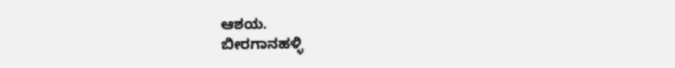ಆಶಯ.
ಬೀರಗಾನಹಳ್ಳಿ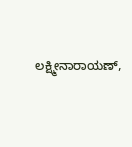ಲಕ್ಷ್ಮೀನಾರಾಯಣ್,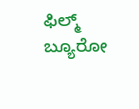ಫಿಲ್ಮ್ ಬ್ಯೂರೋ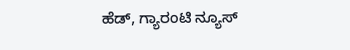ಹೆಡ್, ಗ್ಯಾರಂಟಿ ನ್ಯೂಸ್